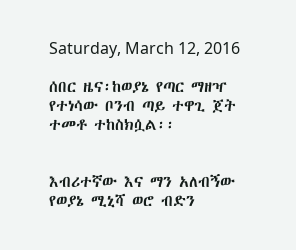Saturday, March 12, 2016

ሰበር ዜና፡ከወያኔ የጣር ማዘዣ የተነሳው ቦንብ ጣይ ተዋጊ ጀት ተመቶ ተከስክሷል፡፡


እብሪተኛው እና ማን አለብኝው የወያኔ ሚኒሻ ወሮ ብድን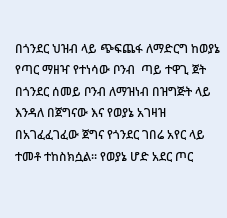በጎንደር ህዝብ ላይ ጭፍጨፋ ለማድርግ ከወያኔ የጣር ማዘዣ የተነሳው ቦንብ  ጣይ ተዋጊ ጀት በጎንደር ሰመይ ቦንብ ለማዝነብ በዝግጅት ላይ እንዳለ በጀግናው እና የወያኔ አገዛዝ በአገፈፈገፈው ጀግና የጎንደር ገበሬ አየር ላይ ተመቶ ተከስክሷል፡፡ የወያኔ ሆድ አደር ጦር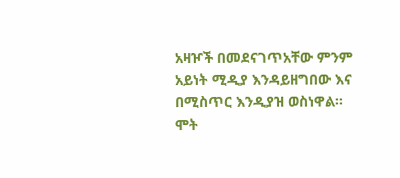አዛዦች በመደናገጥአቸው ምንም አይነት ሚዲያ እንዳይዘግበው እና በሚስጥር እንዲያዝ ወስነዋል፡፡ ሞት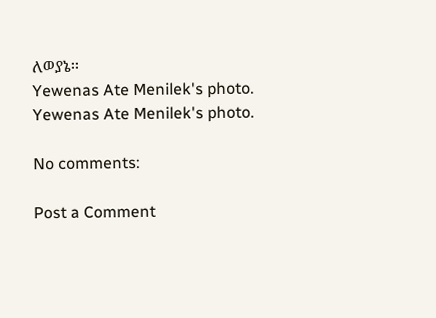ለወያኔ፡፡
Yewenas Ate Menilek's photo.
Yewenas Ate Menilek's photo.

No comments:

Post a Comment